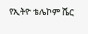የኢትዮ ቴሌኮም ሼር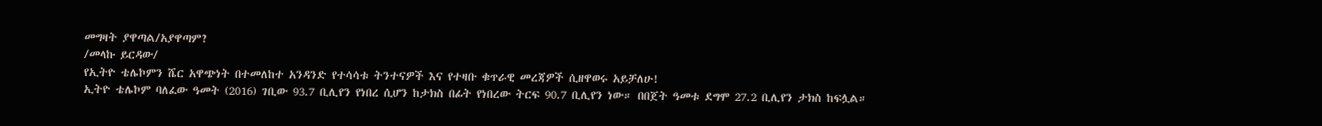መግዛት ያዋጣል/አያዋጣም?
/መላኩ ይርዳው/
የኢትዮ ቴሌኮምን ሼር አዋጭነት በተመለከተ አንዳንድ የተሳሳቱ ትንተናዎች እና የተዛቡ ቁጥራዊ መረጃዎች ሲዘዋወሩ አይቻለሁ!
ኢትዮ ቴሌኮም ባለፈው ዓመት (2016) ገቢው 93.7 ቢሊየን የነበረ ሲሆን ከታክስ በፊት የነበረው ትርፍ 90.7 ቢሊየን ነው። በበጀት ዓመቱ ደግሞ 27.2 ቢሊየን ታክስ ከፍሏል።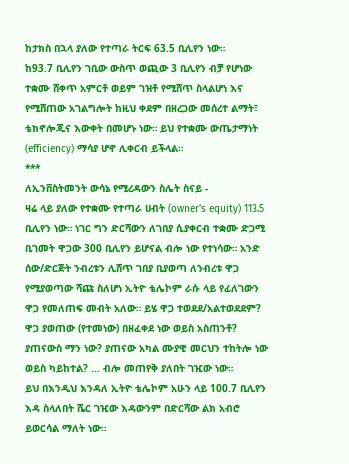ከታክስ በኋላ ያለው የተጣራ ትርፍ 63.5 ቢሊየን ነው።
ከ93.7 ቢሊየን ገቢው ውስጥ ወጪው 3 ቢሊየን ብቻ የሆነው ተቋሙ ሸቀጥ አምርቶ ወይም ገዝቶ የሚሸጥ ስላልሆነ እና የሚሸጠው አገልግሎት ከዚህ ቀደም በዘረጋው መሰረተ ልማት፣ ቴክኖሎጂና እውቀት በመሆኑ ነው። ይህ የተቋሙ ውጤታማነት (efficiency) ማሳያ ሆኖ ሊቀርብ ይችላል።
***
ለኢንቨስትመንት ውሳኔ የሚረዳውን ስሌት ስናይ -
ዛሬ ላይ ያለው የተቋሙ የተጣራ ሀብት (owner's equity) 113.5 ቢሊየን ነው። ነገር ግን ድርሻውን ለገበያ ሲያቀርብ ተቋሙ ድጋሚ ቢገመት ዋጋው 300 ቢሊየን ይሆናል ብሎ ነው የተነሳው። አንድ ሰው/ድርጅት ንብረቱን ሊሸጥ ገበያ ቢያወጣ ለንብረቱ ዋጋ የሚያወጣው ሻጩ ስለሆነ ኢትዮ ቴሌኮም ራሱ ላይ የፈለገውን ዋጋ የመለጠፍ መብት አለው። ይሄ ዋጋ ተወደደ/አልተወደደም? ዋጋ ያወጠው (የተመነው) በዘፈቀደ ነው ወይስ አስጠንቶ? ያጠናውስ ማን ነው? ያጠናው አካል ሙያዊ መርህን ተከትሎ ነው ወይስ ካይከተል? ... ብሎ መጠየቅ ያለበት ገዢው ነው።
ይህ በእንዲህ እንዳለ ኢትዮ ቴሌኮም አሁን ላይ 100.7 ቢሊየን እዳ ስላለበት ሼር ገዢው እዳውንም በድርሻው ልክ አብሮ ይወርሳል ማለት ነው።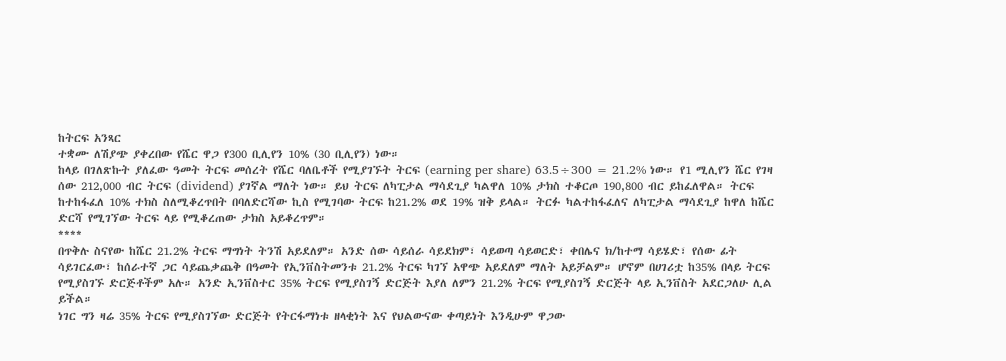ከትርፍ አንጻር
ተቋሙ ለሽያጭ ያቀረበው የሼር ዋጋ የ300 ቢሊየን 10% (30 ቢሊየን) ነው።
ከላይ በገለጽኩት ያለፈው ዓመት ትርፍ መሰረት የሼር ባለቤቶች የሚያገኙት ትርፍ (earning per share) 63.5÷300 = 21.2% ነው። የ1 ሚሊየን ሼር የገዛ ሰው 212,000 ብር ትርፍ (dividend) ያገኛል ማለት ነው። ይህ ትርፍ ለካፒታል ማሳደጊያ ካልዋለ 10% ታክስ ተቆርጦ 190,800 ብር ይከፈለዋል። ትርፍ ከተከፋፈለ 10% ተክስ ስለሚቆረጥበት በባለድርሻው ኪስ የሚገባው ትርፍ ከ21.2% ወደ 19% ዝቅ ይላል። ትርፉ ካልተከፋፈለና ለካፒታል ማሳደጊያ ከዋለ ከሼር ድርሻ የሚገኘው ትርፍ ላይ የሚቆረጠው ታክስ አይቆረጥም።
****
በጥቅሉ ስናየው ከሼር 21.2% ትርፍ ማግነት ትንሽ አይደለም። አንድ ሰው ሳይሰራ ሳይደክም፣ ሳይወጣ ሳይወርድ፣ ቀበሌና ክ/ከተማ ሳይሄድ፣ የሰው ፊት ሳይገርፈው፣ ከሰራተኛ ጋር ሳይጨቃጨቅ በዓመት የኢንቨስትመንቱ 21.2% ትርፍ ካገኘ አዋጭ አይደለም ማለት አይቻልም። ሆኖም በሀገሪቷ ከ35% በላይ ትርፍ የሚያስገኙ ድርጅቶችም አሉ። አንድ ኢንቨስተር 35% ትርፍ የሚያስገኝ ድርጅት እያለ ለምን 21.2% ትርፍ የሚያስገኝ ድርጅት ላይ ኢንቨስት አደርጋለሁ ሊል ይችል።
ነገር ግን ዛሬ 35% ትርፍ የሚያስገኘው ድርጅት የትርፋማነቱ ዘላቂነት እና የህልውናው ቀጣይነት እንዲሁም ዋጋው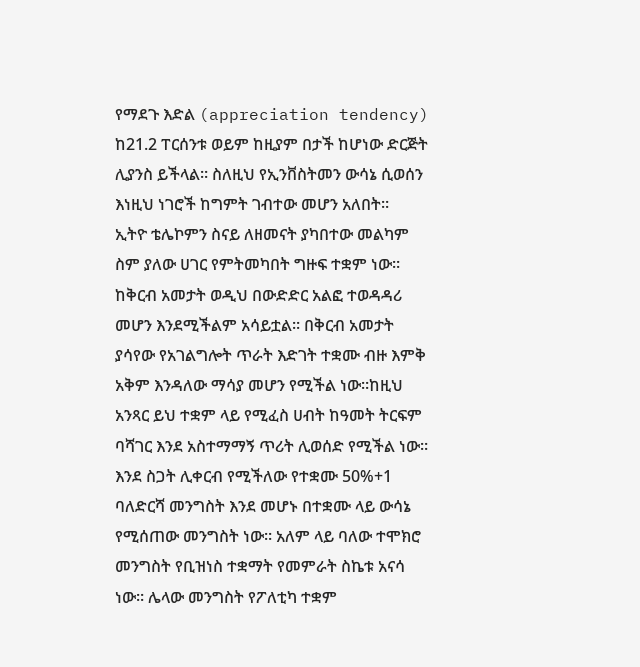የማደጉ እድል (appreciation tendency) ከ21.2 ፐርሰንቱ ወይም ከዚያም በታች ከሆነው ድርጅት ሊያንስ ይችላል። ስለዚህ የኢንቨስትመን ውሳኔ ሲወሰን እነዚህ ነገሮች ከግምት ገብተው መሆን አለበት።
ኢትዮ ቴሌኮምን ስናይ ለዘመናት ያካበተው መልካም ስም ያለው ሀገር የምትመካበት ግዙፍ ተቋም ነው። ከቅርብ አመታት ወዲህ በውድድር አልፎ ተወዳዳሪ መሆን እንደሚችልም አሳይቷል። በቅርብ አመታት ያሳየው የአገልግሎት ጥራት እድገት ተቋሙ ብዙ እምቅ አቅም እንዳለው ማሳያ መሆን የሚችል ነው።ከዚህ አንጻር ይህ ተቋም ላይ የሚፈስ ሀብት ከዓመት ትርፍም ባሻገር እንደ አስተማማኝ ጥሪት ሊወሰድ የሚችል ነው።
እንደ ስጋት ሊቀርብ የሚችለው የተቋሙ 50%+1 ባለድርሻ መንግስት እንደ መሆኑ በተቋሙ ላይ ውሳኔ የሚሰጠው መንግስት ነው። አለም ላይ ባለው ተሞክሮ መንግስት የቢዝነስ ተቋማት የመምራት ስኬቱ አናሳ ነው። ሌላው መንግስት የፖለቲካ ተቋም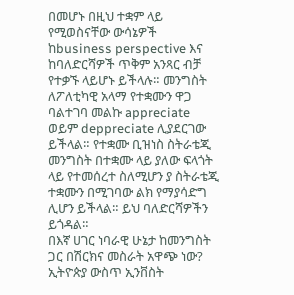በመሆኑ በዚህ ተቋም ላይ የሚወስናቸው ውሳኔዎች ከbusiness perspective እና ከባለድርሻዎች ጥቅም አንጻር ብቻ የተቃኙ ላይሆኑ ይችላሉ። መንግስት ለፖለቲካዊ አላማ የተቋሙን ዋጋ ባልተገባ መልኩ appreciate ወይም deppreciate ሊያደርገው ይችላል። የተቋሙ ቢዝነስ ስትራቴጂ መንግስት በተቋሙ ላይ ያለው ፍላጎት ላይ የተመሰረተ ስለሚሆን ያ ስትራቴጂ ተቋሙን በሚገባው ልክ የማያሳድግ ሊሆን ይችላል። ይህ ባለድርሻዎችን ይጎዳል።
በእኛ ሀገር ነባራዊ ሁኔታ ከመንግስት ጋር በሽርክና መስራት አዋጭ ነው? ኢትዮጵያ ውስጥ ኢንቨስት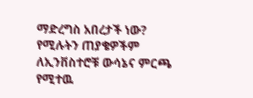ማድረግስ አበረታች ነው? የሚሉትን ጠያቄዎችም ለኢንቨስተሮቹ ውሳኔና ምርጫ የሚተዉ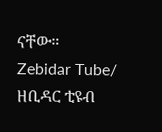ናቸው።
Zebidar Tube/ ዘቢዳር ቲዩብ